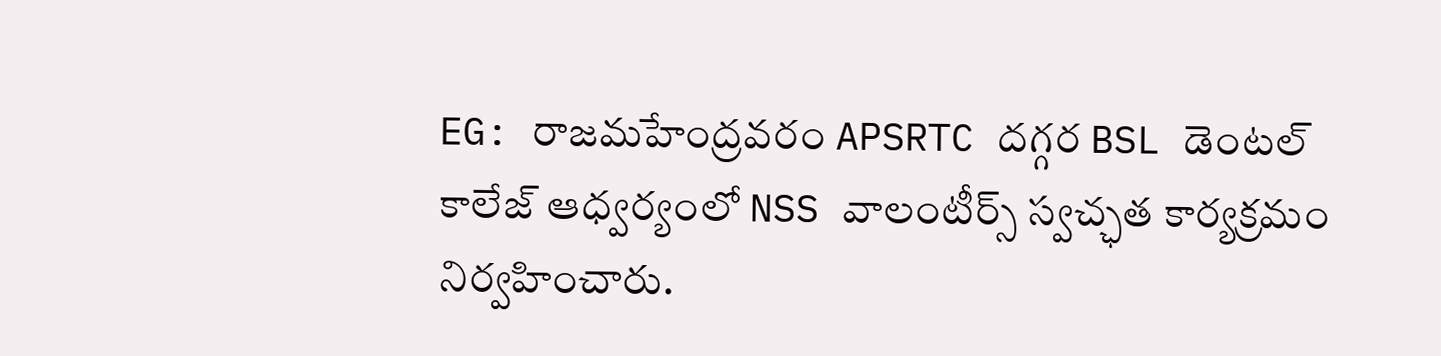EG: రాజమహేంద్రవరం APSRTC దగ్గర BSL డెంటల్ కాలేజ్ ఆధ్వర్యంలో NSS వాలంటీర్స్ స్వచ్ఛత కార్యక్రమం నిర్వహించారు.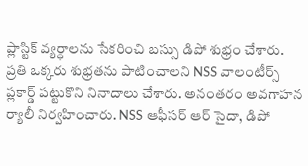ప్లాస్టిక్ వ్యర్ధాలను సేకరించి బస్సు డిపో శుభ్రం చేశారు. ప్రతి ఒక్కరు శుభ్రతను పాటించాలని NSS వాలంటీర్స్ ప్లకార్డ్ పట్టుకొని నినాదాలు చేశారు. అనంతరం అవగాహన ర్యాలీ నిర్వహించారు. NSS ఆఫీసర్ ఆర్ సైదా, డిపో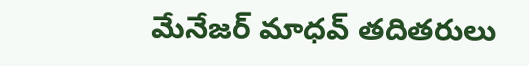మేనేజర్ మాధవ్ తదితరులు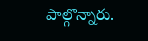పాల్గొన్నారు.